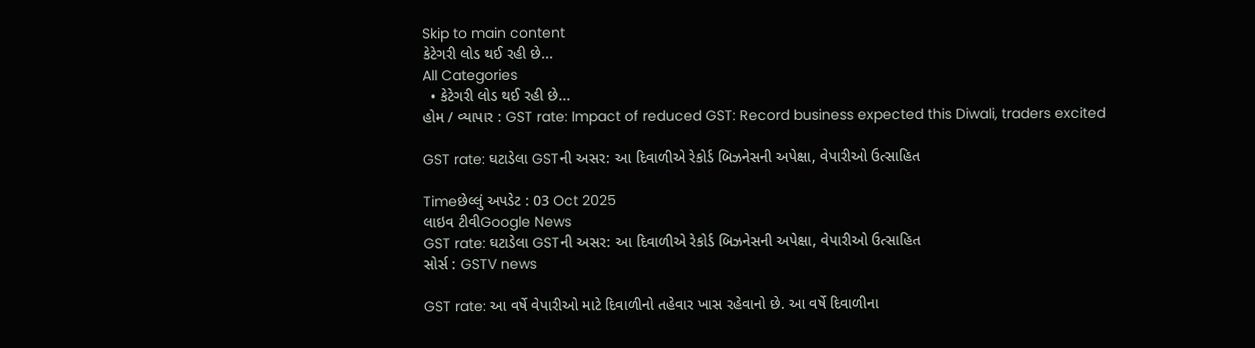Skip to main content
કેટેગરી લોડ થઈ રહી છે...
All Categories
  • કેટેગરી લોડ થઈ રહી છે...
હોમ / વ્યાપાર : GST rate: Impact of reduced GST: Record business expected this Diwali, traders excited

GST rate: ઘટાડેલા GSTની અસર: આ દિવાળીએ રેકોર્ડ બિઝનેસની અપેક્ષા, વેપારીઓ ઉત્સાહિત

Timeછેલ્લું અપડેટ : 03 Oct 2025
લાઇવ ટીવીGoogle News
GST rate: ઘટાડેલા GSTની અસર: આ દિવાળીએ રેકોર્ડ બિઝનેસની અપેક્ષા, વેપારીઓ ઉત્સાહિત
સોર્સ : GSTV news

GST rate: આ વર્ષે વેપારીઓ માટે દિવાળીનો તહેવાર ખાસ રહેવાનો છે. આ વર્ષે દિવાળીના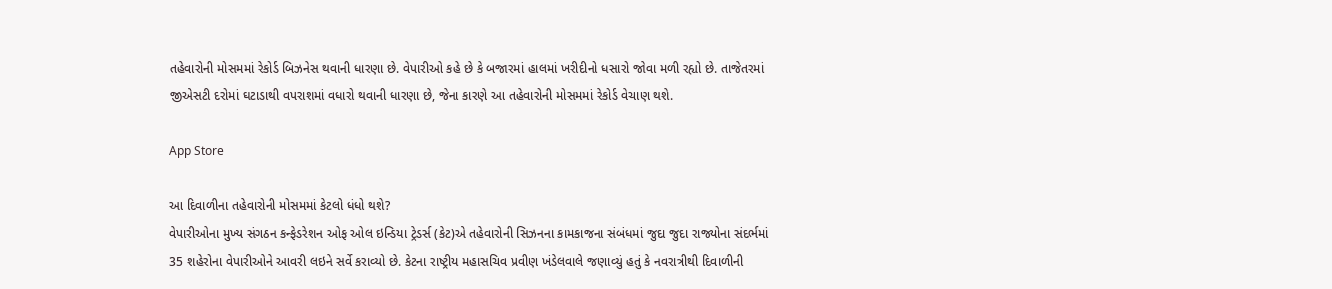તહેવારોની મોસમમાં રેકોર્ડ બિઝનેસ થવાની ધારણા છે. વેપારીઓ કહે છે કે બજારમાં હાલમાં ખરીદીનો ધસારો જોવા મળી રહ્યો છે. તાજેતરમાં જીએસટી દરોમાં ઘટાડાથી વપરાશમાં વધારો થવાની ધારણા છે, જેના કારણે આ તહેવારોની મોસમમાં રેકોર્ડ વેચાણ થશે.

App Store

આ દિવાળીના તહેવારોની મોસમમાં કેટલો ધંધો થશે?
વેપારીઓના મુખ્ય સંગઠન કન્ફેડરેશન ઓફ ઓલ ઇન્ડિયા ટ્રેડર્સ (કેટ)એ તહેવારોની સિઝનના કામકાજના સંબંધમાં જુદા જુદા રાજ્યોના સંદર્ભમાં 35 શહેરોના વેપારીઓને આવરી લઇને સર્વે કરાવ્યો છે. કેટના રાષ્ટ્રીય મહાસચિવ પ્રવીણ ખંડેલવાલે જણાવ્યું હતું કે નવરાત્રીથી દિવાળીની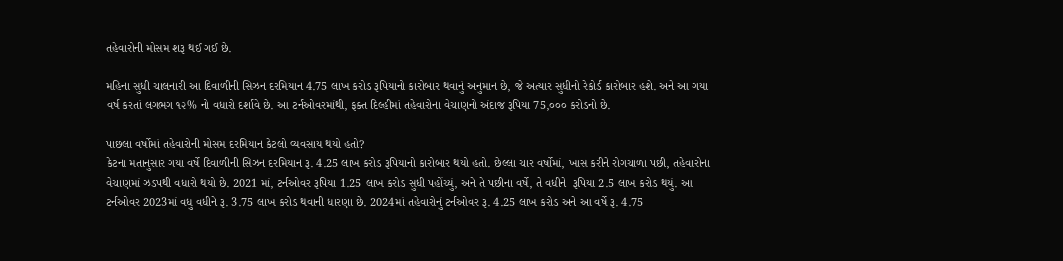તહેવારોની મોસમ શરૂ થઈ ગઈ છે.

મહિના સુધી ચાલનારી આ દિવાળીની સિઝન દરમિયાન 4.75 લાખ કરોડ રૂપિયાનો કારોબાર થવાનું અનુમાન છે, જે અત્યાર સુધીનો રેકોર્ડ કારોબાર હશે. અને આ ગયા વર્ષ કરતાં લગભગ ૧૨% નો વધારો દર્શાવે છે. આ ટર્નઓવરમાંથી, ફક્ત દિલ્હીમાં તહેવારોના વેચાણનો અંદાજ રૂપિયા 75,૦૦૦ કરોડનો છે.

પાછલા વર્ષોમાં તહેવારોની મોસમ દરમિયાન કેટલો વ્યવસાય થયો હતો?
કેટના મતાનુસાર ગયા વર્ષે દિવાળીની સિઝન દરમિયાન રૂ. 4.25 લાખ કરોડ રૂપિયાનો કારોબાર થયો હતો. છેલ્લા ચાર વર્ષોમાં, ખાસ કરીને રોગચાળા પછી, તહેવારોના વેચાણમાં ઝડપથી વધારો થયો છે. 2021 માં, ટર્નઓવર રૂપિયા 1.25 લાખ કરોડ સુધી પહોંચ્યું, અને તે પછીના વર્ષે, તે વધીને  રૂપિયા 2.5 લાખ કરોડ થયું. આ ટર્નઓવર 2023માં વધુ વધીને રૂ. 3.75 લાખ કરોડ થવાની ધારણા છે. 2024માં તહેવારોનું ટર્નઓવર રૂ. 4.25 લાખ કરોડ અને આ વર્ષે રૂ. 4.75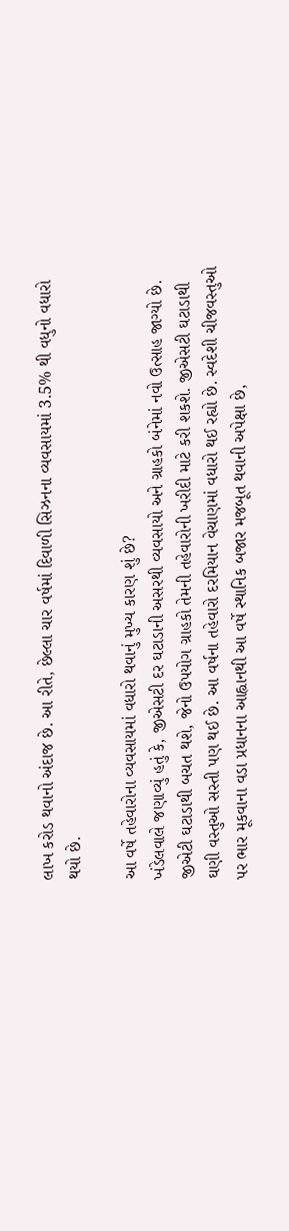લાખ કરોડ થવાનો અંદાજ છે. આ રીતે, છેલ્લા ચાર વર્ષમાં દિવાળી સિઝનના વ્યવસાયમાં 3.5% થી વધુનો વધારો થયો છે.

આ વર્ષે તહેવારોના વ્યવસાયમાં વધારો થવાનું મુખ્ય કારણ શું છે?
ખંડેલવાલે જણાવ્યું હતું કે, જીએસટી દર ઘટાડાની અસરથી વ્યવસાયો અને ગ્રાહકો બંનેમાં નવો ઉત્સાહ જાગ્યો છે. જીએટી ઘટાડાથી બચત થશે, જેનો ઉપયોગ ગ્રાહકો તેમની તહેવારોની ખરીદી માટે કરી શકશે. જીએસટી ઘટાડાથી ઘણી વસ્તુઓ સસ્તી પણ થઈ છે. આ વર્ષના તહેવારો દરમિયાન વેચાણમાં વધારો થઈ રહ્યો છે. સ્વદેશી ચીજવસ્તુઓ પર ભાર મૂકવાના વડા પ્રધાનના આહ્વાનથી આ વર્ષે સ્થાનિક બજાર મજબૂત થવાની અપેક્ષા છે,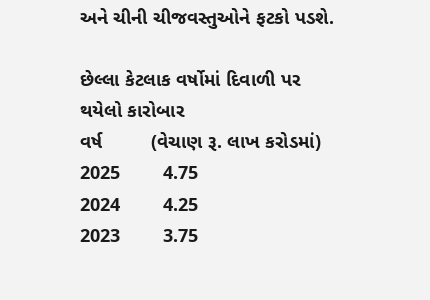અને ચીની ચીજવસ્તુઓને ફટકો પડશે.

છેલ્લા કેટલાક વર્ષોમાં દિવાળી પર થયેલો કારોબાર
વર્ષ         (વેચાણ રૂ. લાખ કરોડમાં)
2025        4.75
2024        4.25
2023        3.75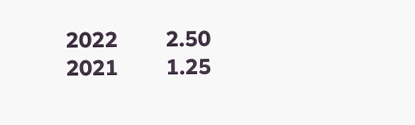2022        2.50
2021        1.25